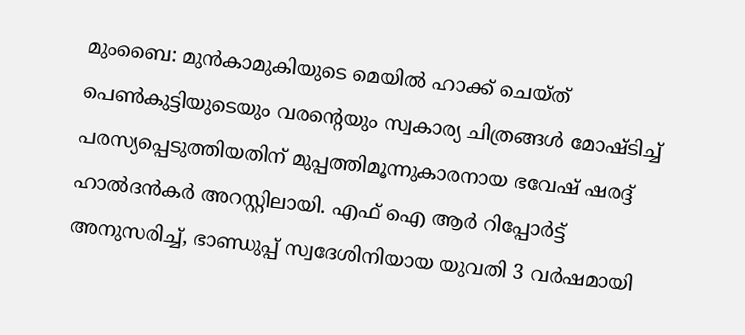മുംബൈ: മുൻകാമുകിയുടെ മെയിൽ ഹാക്ക് ചെയ്ത് പെൺകുട്ടിയുടെയും വരന്റെയും സ്വകാര്യ ചിത്രങ്ങൾ മോഷ്ടിച്ച് പരസ്യപ്പെടുത്തിയതിന് മുപ്പത്തിമൂന്നുകാരനായ ഭവേഷ് ഷരദ്ദ് ഹാൽദൻകർ അറസ്റ്റിലായി. എഫ് ഐ ആർ റിപ്പോർട്ട് അനുസരിച്ച്, ഭാണ്ഡുപ്പ് സ്വദേശിനിയായ യുവതി 3 വർഷമായി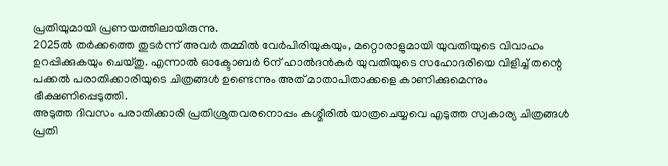പ്രതിയുമായി പ്രണയത്തിലായിരുന്നു.
2025ൽ തർക്കത്തെ തുടർന്ന് അവർ തമ്മിൽ വേർപിരിയുകയും, മറ്റൊരാളുമായി യുവതിയുടെ വിവാഹം ഉറപ്പിക്കുകയും ചെയ്തു. എന്നാൽ ഓക്ടോബർ 6ന് ഹാൽദൻകർ യുവതിയുടെ സഹോദരിയെ വിളിച്ച് തന്റെ പക്കൽ പരാതിക്കാരിയുടെ ചിത്രങ്ങൾ ഉണ്ടെന്നും അത് മാതാപിതാക്കളെ കാണിക്കുമെന്നും ഭീക്ഷണിപ്പെടുത്തി.
അടുത്ത ദിവസം പരാതിക്കാരി പ്രതിശ്രുതവരനൊപ്പം കശ്മീരിൽ യാത്രചെയ്യവെ എടുത്ത സ്വകാര്യ ചിത്രങ്ങൾ പ്രതി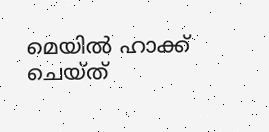മെയിൽ ഹാക്ക് ചെയ്ത്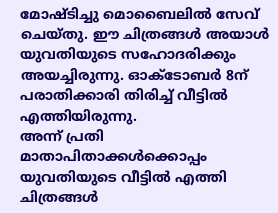മോഷ്ടിച്ചു മൊബൈലിൽ സേവ് ചെയ്തു. ഈ ചിത്രങ്ങൾ അയാൾ യുവതിയുടെ സഹോദരിക്കും അയച്ചിരുന്നു. ഓക്ടോബർ 8ന് പരാതിക്കാരി തിരിച്ച് വീട്ടിൽ എത്തിയിരുന്നു.
അന്ന് പ്രതി മാതാപിതാക്കൾക്കൊപ്പം യുവതിയുടെ വീട്ടിൽ എത്തി ചിത്രങ്ങൾ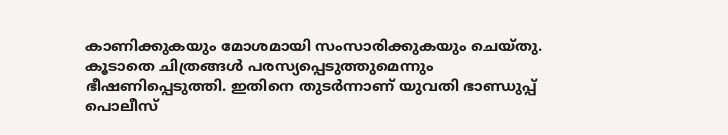കാണിക്കുകയും മോശമായി സംസാരിക്കുകയും ചെയ്തു. കൂടാതെ ചിത്രങ്ങൾ പരസ്യപ്പെടുത്തുമെന്നും ഭീഷണിപ്പെടുത്തി. ഇതിനെ തുടർന്നാണ് യുവതി ഭാണ്ഡുപ്പ് പൊലീസ്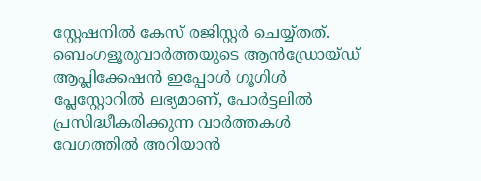സ്റ്റേഷനിൽ കേസ് രജിസ്റ്റർ ചെയ്യ്തത്.
ബെംഗളൂരുവാർത്തയുടെ ആൻഡ്രോയ്ഡ് ആപ്ലിക്കേഷൻ ഇപ്പോൾ ഗൂഗിൾ പ്ലേസ്റ്റോറിൽ ലഭ്യമാണ്, പോർട്ടലിൽ പ്രസിദ്ധീകരിക്കുന്ന വാർത്തകൾ വേഗത്തിൽ അറിയാൻ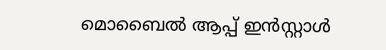മൊബൈൽ ആപ്പ് ഇൻസ്റ്റാൾ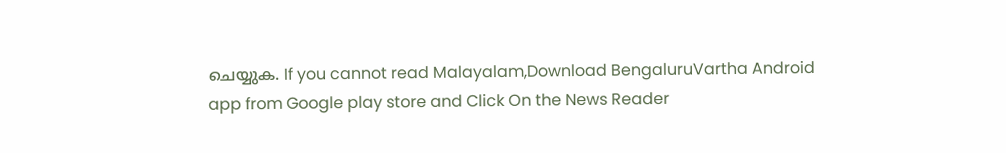ചെയ്യുക. If you cannot read Malayalam,Download BengaluruVartha Android app from Google play store and Click On the News Reader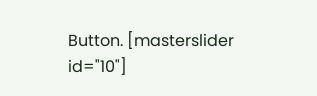Button. [masterslider id="10"]